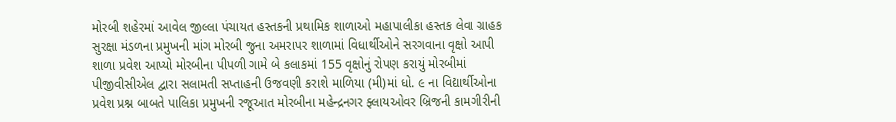મોરબી શહેરમાં આવેલ જીલ્લા પંચાયત હસ્તકની પ્રથામિક શાળાઓ મહાપાલીકા હસ્તક લેવા ગ્રાહક સુરક્ષા મંડળના પ્રમુખની માંગ મોરબી જુના અમરાપર શાળામાં વિધાર્થીઓને સરગવાના વૃક્ષો આપી શાળા પ્રવેશ આપ્યો મોરબીના પીપળી ગામે બે કલાકમાં 155 વૃક્ષોનું રોપણ કરાયું મોરબીમાં પીજીવીસીએલ દ્વારા સલામતી સપ્તાહની ઉજવણી કરાશે માળિયા (મી)માં ધો. ૯ ના વિદ્યાર્થીઓના પ્રવેશ પ્રશ્ન બાબતે પાલિકા પ્રમુખની રજૂઆત મોરબીના મહેન્દ્રનગર ફ્લાયઓવર બ્રિજની કામગીરીની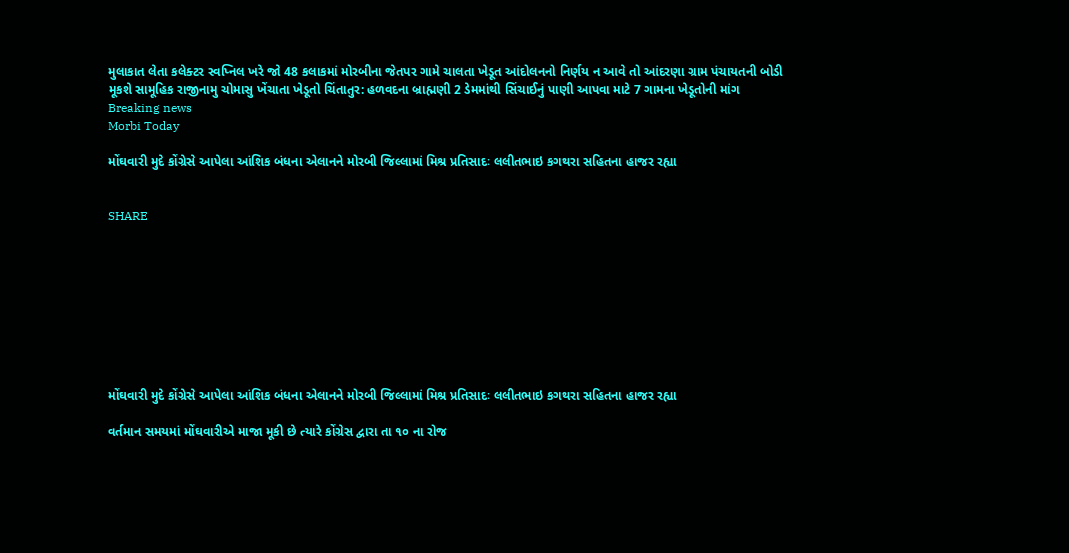મુલાકાત લેતા કલેક્ટર સ્વપ્નિલ ખરે જો 48 કલાકમાં મોરબીના જેતપર ગામે ચાલતા ખેડૂત આંદોલનનો નિર્ણય ન આવે તો આંદરણા ગ્રામ પંચાયતની બોડી મૂકશે સામૂહિક રાજીનામુ ચોમાસુ ખેંચાતા ખેડૂતો ચિંતાતુર: હળવદના બ્રાહ્મણી 2 ડેમમાંથી સિંચાઈનું પાણી આપવા માટે 7 ગામના ખેડૂતોની માંગ
Breaking news
Morbi Today

મોંઘવારી મુદે કોંગ્રેસે આપેલા આંશિક બંધના એલાનને મોરબી જિલ્લામાં મિશ્ર પ્રતિસાદઃ લલીતભાઇ કગથરા સહિતના હાજર રહ્યા


SHARE









મોંઘવારી મુદે કોંગ્રેસે આપેલા આંશિક બંધના એલાનને મોરબી જિલ્લામાં મિશ્ર પ્રતિસાદઃ લલીતભાઇ કગથરા સહિતના હાજર રહ્યા

વર્તમાન સમયમાં મોંઘવારીએ માજા મૂકી છે ત્યારે કોંગ્રેસ દ્વારા તા ૧૦ ના રોજ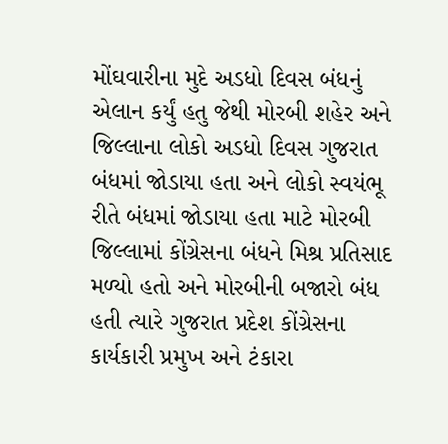મોંઘવારીના મુદે અડધો દિવસ બંધનું એલાન કર્યું હતુ જેથી મોરબી શહેર અને જિલ્લાના લોકો અડધો દિવસ ગુજરાત બંધમાં જોડાયા હતા અને લોકો સ્વયંભૂ રીતે બંધમાં જોડાયા હતા માટે મોરબી જિલ્લામાં કોંગ્રેસના બંધને મિશ્ર પ્રતિસાદ મળ્યો હતો અને મોરબીની બજારો બંધ હતી ત્યારે ગુજરાત પ્રદેશ કોંગ્રેસના કાર્યકારી પ્રમુખ અને ટંકારા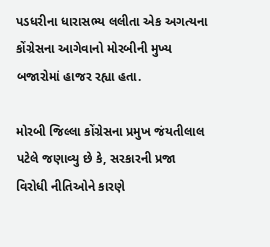પડધરીના ધારાસભ્ય લલીતા એક અગત્યના કોંગ્રેસના આગેવાનો મોરબીની મુખ્ય બજારોમાં હાજર રહ્યા હતા.

મોરબી જિલ્લા કોંગ્રેસના પ્રમુખ જંયતીલાલ પટેલે જણાવ્યુ છે કે, સરકારની પ્રજા વિરોધી નીતિઓને કારણે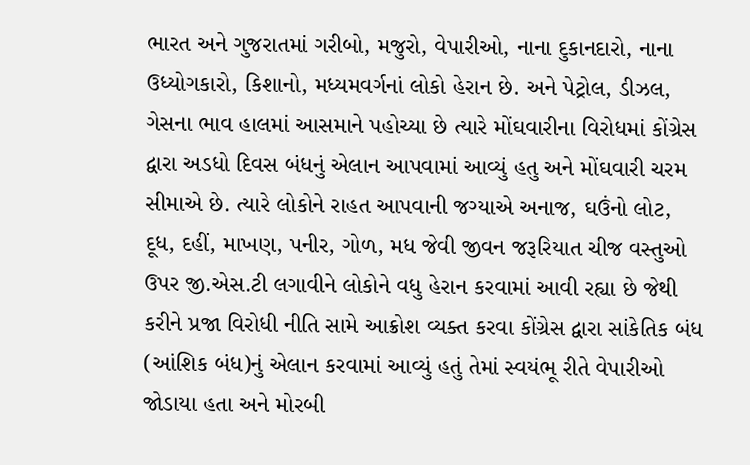ભારત અને ગુજરાતમાં ગરીબો, મજુરો, વેપારીઓ, નાના દુકાનદારો, નાના ઉધ્યોગકારો, કિશાનો, મધ્યમવર્ગનાં લોકો હેરાન છે. અને પેટ્રોલ, ડીઝલ, ગેસના ભાવ હાલમાં આસમાને પહોચ્યા છે ત્યારે મોંઘવારીના વિરોધમાં કોંગ્રેસ દ્વારા અડધો દિવસ બંધનું એલાન આપવામાં આવ્યું હતુ અને મોંઘવારી ચરમ સીમાએ છે. ત્યારે લોકોને રાહત આપવાની જગ્યાએ અનાજ, ઘઉંનો લોટ, દૂધ, દહીં, માખણ, પનીર, ગોળ, મધ જેવી જીવન જરૂરિયાત ચીજ વસ્તુઓ ઉપર જી.એસ.ટી લગાવીને લોકોને વધુ હેરાન કરવામાં આવી રહ્યા છે જેથી કરીને પ્રજા વિરોધી નીતિ સામે આક્રોશ વ્યક્ત કરવા કોંગ્રેસ દ્વારા સાંકેતિક બંધ (આંશિક બંધ)નું એલાન કરવામાં આવ્યું હતું તેમાં સ્વયંભૂ રીતે વેપારીઓ જોડાયા હતા અને મોરબી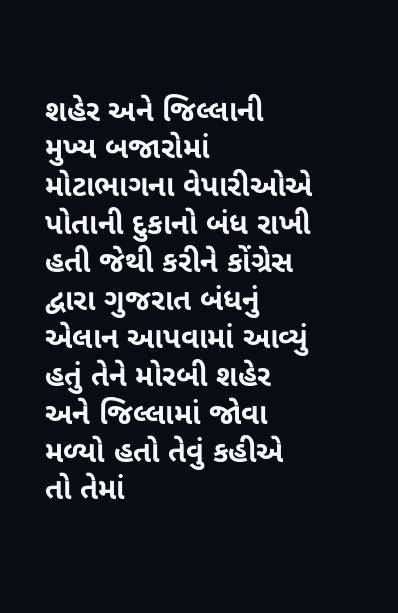શહેર અને જિલ્લાની મુખ્ય બજારોમાં મોટાભાગના વેપારીઓએ પોતાની દુકાનો બંધ રાખી હતી જેથી કરીને કોંગ્રેસ દ્વારા ગુજરાત બંધનું એલાન આપવામાં આવ્યું હતું તેને મોરબી શહેર અને જિલ્લામાં જોવા મળ્યો હતો તેવું કહીએ તો તેમાં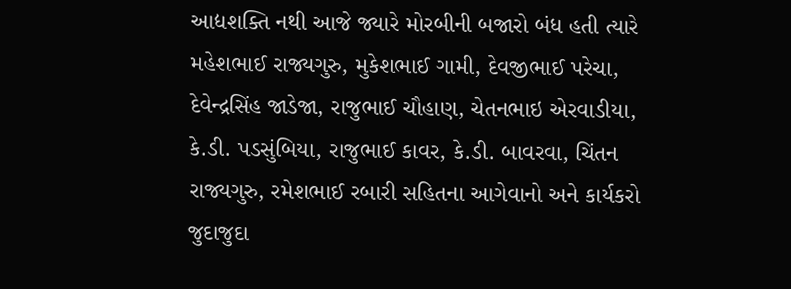આદ્યશક્તિ નથી આજે જ્યારે મોરબીની બજારો બંધ હતી ત્યારે મહેશભાઈ રાજ્યગુરુ, મુકેશભાઈ ગામી, દેવજીભાઈ પરેચા, દેવેન્દ્રસિંહ જાડેજા, રાજુભાઈ ચૌહાણ, ચેતનભાઇ એરવાડીયા, કે.ડી. પડસુંબિયા, રાજુભાઈ કાવર, કે.ડી. બાવરવા, ચિંતન રાજ્યગુરુ, રમેશભાઈ રબારી સહિતના આગેવાનો અને કાર્યકરો જુદાજુદા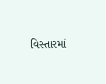વિસ્તારમાં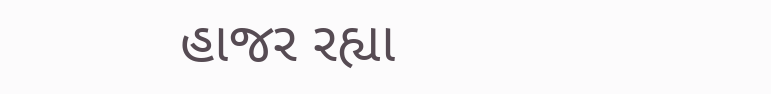હાજર રહ્યા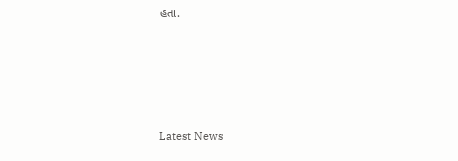હતા.






Latest News